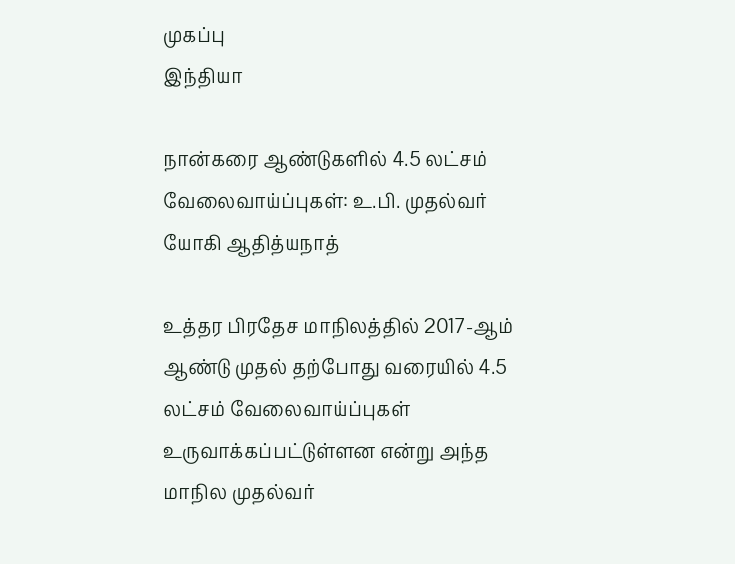முகப்பு
இந்தியா

நான்கரை ஆண்டுகளில் 4.5 லட்சம் வேலைவாய்ப்புகள்: உ.பி. முதல்வர் யோகி ஆதித்யநாத்

உத்தர பிரதேச மாநிலத்தில் 2017-ஆம் ஆண்டு முதல் தற்போது வரையில் 4.5 லட்சம் வேலைவாய்ப்புகள் உருவாக்கப்பட்டுள்ளன என்று அந்த மாநில முதல்வர்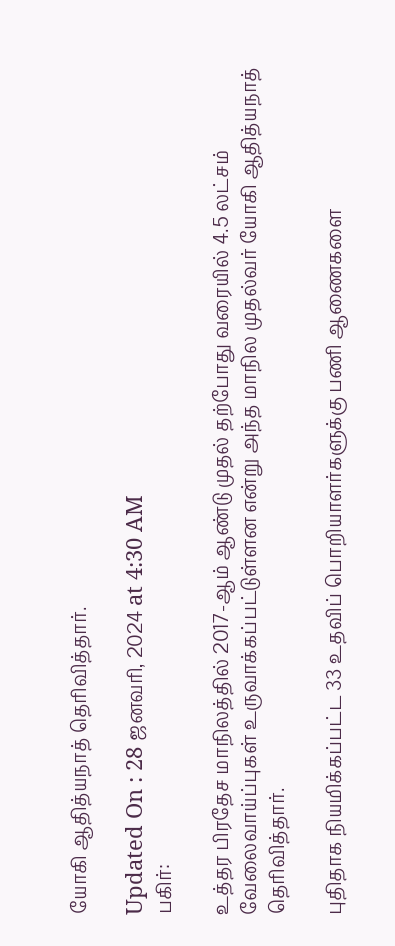யோகி ஆதித்யநாத் தெரிவித்தார்.

Updated On : 28 ஜனவரி, 2024 at 4:30 AM
பகிர்:

உத்தர பிரதேச மாநிலத்தில் 2017-ஆம் ஆண்டு முதல் தற்போது வரையில் 4.5 லட்சம் வேலைவாய்ப்புகள் உருவாக்கப்பட்டுள்ளன என்று அந்த மாநில முதல்வர் யோகி ஆதித்யநாத் தெரிவித்தார்.

புதிதாக நியமிக்கப்பட்ட 33 உதவிப் பொறியாளர்களுக்கு பணி ஆணைகளை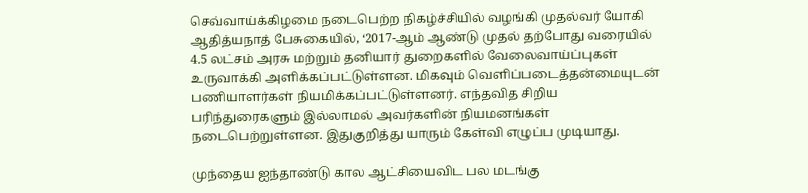செவ்வாய்க்கிழமை நடைபெற்ற நிகழ்ச்சியில் வழங்கி முதல்வர் யோகி ஆதித்யநாத் பேசுகையில், ‘2017-ஆம் ஆண்டு முதல் தற்போது வரையில் 4.5 லட்சம் அரசு மற்றும் தனியார் துறைகளில் வேலைவாய்ப்புகள் உருவாக்கி அளிக்கப்பட்டுள்ளன. மிகவும் வெளிப்படைத்தன்மையுடன் பணியாளர்கள் நியமிக்கப்பட்டுள்ளனர். எந்தவித சிறிய பரிந்துரைகளும் இல்லாமல் அவர்களின் நியமனங்கள் நடைபெற்றுள்ளன. இதுகுறித்து யாரும் கேள்வி எழுப்ப முடியாது.

முந்தைய ஐந்தாண்டு கால ஆட்சியைவிட பல மடங்கு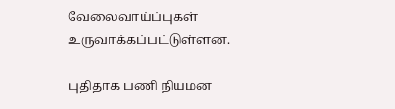வேலைவாய்ப்புகள் உருவாக்கப்பட்டுள்ளன.

புதிதாக பணி நியமன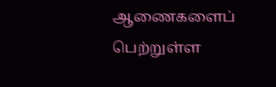ஆணைகளைப் பெற்றுள்ள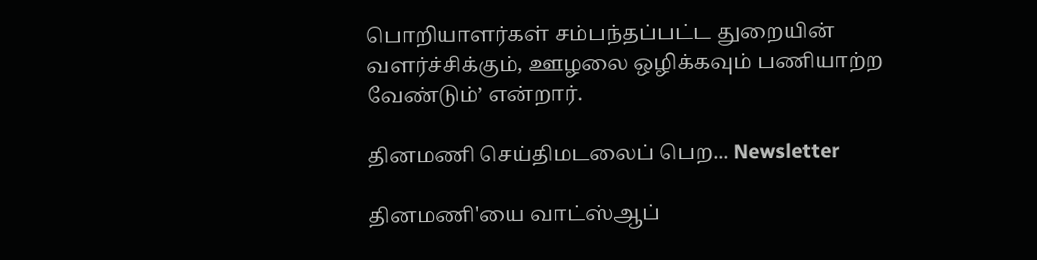பொறியாளர்கள் சம்பந்தப்பட்ட துறையின் வளர்ச்சிக்கும், ஊழலை ஒழிக்கவும் பணியாற்ற வேண்டும்’ என்றார்.

தினமணி செய்திமடலைப் பெற... Newsletter

தினமணி'யை வாட்ஸ்ஆப்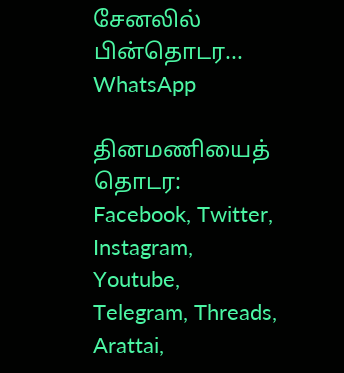சேனலில் பின்தொடர... WhatsApp

தினமணியைத் தொடர: Facebook, Twitter, Instagram, Youtube, Telegram, Threads, Arattai,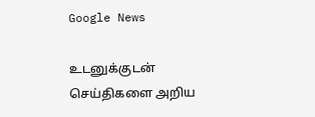Google News

உடனுக்குடன் செய்திகளை அறிய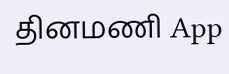தினமணி App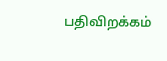பதிவிறக்கம்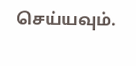செய்யவும்.